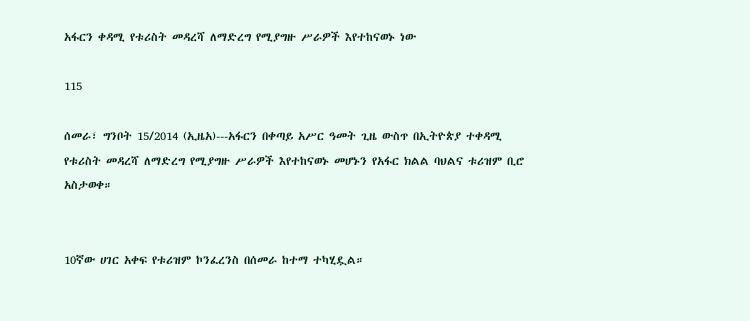አፋርን ቀዳሚ የቱሪስት መዳረሻ ለማድረግ የሚያግዙ ሥራዎች እየተከናወኑ ነው

115

ሰመራ፣ ግንቦት 15/2014 (ኢዜአ)---አፋርን በቀጣይ አሥር ዓመት ጊዜ ውስጥ በኢትዮጵያ ተቀዳሚ የቱሪስት መዳረሻ ለማድረግ የሚያግዙ ሥራዎች እየተከናወኑ መሆኑን የአፋር ክልል ባህልና ቱሪዝም ቢሮ አስታወቀ።


10ኛው ሀገር አቀፍ የቱሪዝም ኮንፈረንስ በሰመራ ከተማ ተካሂዷል።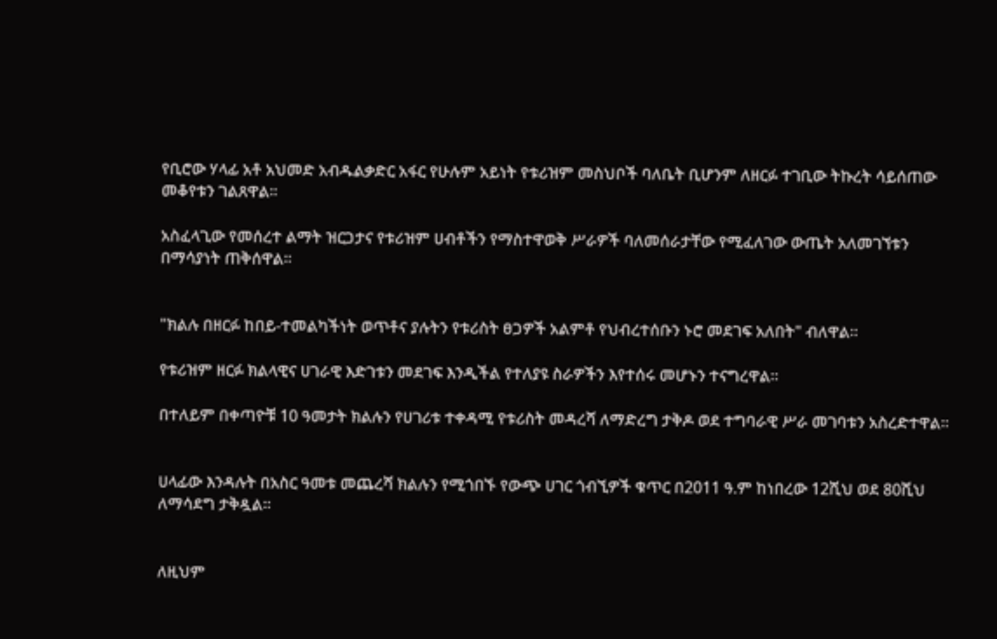የቢሮው ሃላፊ አቶ አህመድ አብዱልቃድር አፋር የሁሉም አይነት የቱሪዝም መስህቦች ባለቤት ቢሆንም ለዘርፉ ተገቢው ትኩረት ሳይሰጠው መቆየቱን ገልጸዋል።

አስፈላጊው የመሰረተ ልማት ዝርጋታና የቱሪዝም ሀብቶችን የማስተዋወቅ ሥራዎች ባለመሰራታቸው የሚፈለገው ውጤት አለመገኘቱን በማሳያነት ጠቅሰዋል።


"ክልሉ በዘርፉ ከበይ-ተመልካችነት ወጥቶና ያሉትን የቱሪስት ፀጋዎች አልምቶ የህብረተሰቡን ኑሮ መደገፍ አለበት" ብለዋል።

የቱሪዝም ዘርፉ ክልላዊና ሀገራዊ እድገቱን መደገፍ እንዲችል የተለያዩ ስራዎችን እየተሰሩ መሆኑን ተናግረዋል።

በተለይም በቀጣዮቹ 10 ዓመታት ክልሉን የሀገሪቱ ተቀዳሚ የቱሪስት መዳረሻ ለማድረግ ታቅዶ ወደ ተግባራዊ ሥራ መገባቱን አስረድተዋል።


ሀላፊው እንዳሉት በአስር ዓመቱ መጨረሻ ክልሉን የሚጎበኙ የውጭ ሀገር ጎብኚዎች ቁጥር በ2011 ዓ.ም ከነበረው 12ሺህ ወደ 80ሺህ ለማሳደግ ታቅዷል።


ለዚህም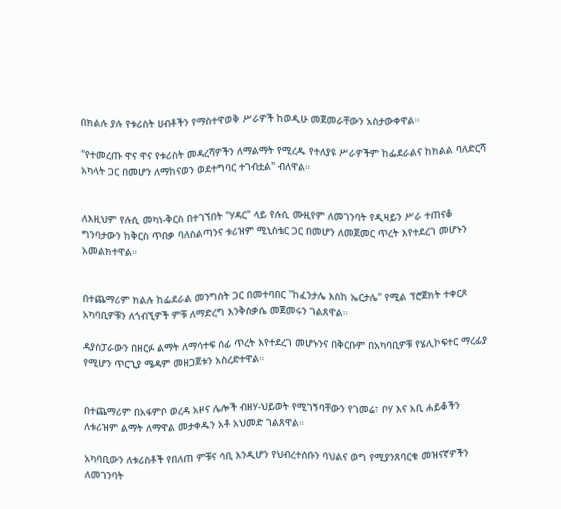በክልሉ ያሉ የቱሪስት ሀብቶችን የማስተዋወቅ ሥራዎች ከወዲሁ መጀመራቸውን አስታውቀዋል።

"የተመረጡ ዋና ዋና የቱሪስት መዳረሻዎችን ለማልማት የሚረዱ የተለያዩ ሥራዎችም ከፌደራልና ከክልል ባለድርሻ አካላት ጋር በመሆን ለማከናወን ወደተግባር ተገብቷል" ብለዋል።


ለእዚህም የሉሲ መካነ-ቅርስ በተገኘበት "ሃዳር" ላይ የሉሲ ሙዚየም ለመገንባት የዲዛይን ሥራ ተጠናቆ ግንባታውን ከቅርስ ጥበቃ ባለስልጣንና ቱሪዝም ሚኒስቴር ጋር በመሆን ለመጀመር ጥረት እየተደረገ መሆኑን አመልክተዋል።


በተጨማሪም ክልሉ ከፌደራል መንግስት ጋር በመተባበር "ከፈንታሌ እስከ ኤርታሌ" የሚል ፕሮጀክት ተቀርጾ አካባቢዎቹን ለጎብኚዎች ምቹ ለማድረግ እንቅስቃሴ መጀመሩን ገልጸዋል።

ዳያስፓራውን በዘርፉ ልማት ለማሳተፍ ሰፊ ጥረት እየተደረገ መሆኑንና በቅርቡም በአካባቢዎቹ የሄሊኮፍተር ማረፊያ የሚሆን ጥርጊያ ሜዳም መዘጋጀቱን አስረድተዋል።


በተጨማሪም በአፋምቦ ወረዳ አዞና ሌሎች ብዘሃ-ህይወት የሚገኝባቸውን የገመሬ፣ ቦሃ እና አቢ ሐይቆችን ለቱሪዝም ልማት ለማዋል መታቀዱን አቶ አህመድ ገልጸዋል።

አካባቢውን ለቱሪስቶች የበለጠ ምቹና ሳቢ እንዲሆን የህብረተሰቡን ባህልና ወግ የሚያንጸባርቁ መዝናኛዎችን ለመገንባት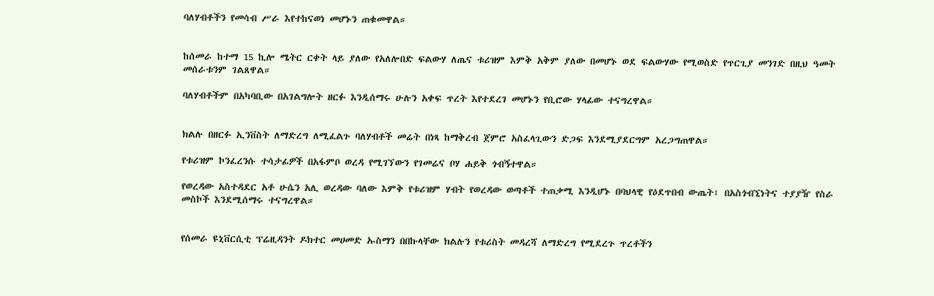ባለሃብቶችን የመሳብ ሥራ እየተከናወነ መሆኑን ጠቁመዋል።


ከሰመራ ከተማ 15 ኪሎ ሜትር ርቀት ላይ ያለው የአለሎበድ ፍልውሃ ለጤና ቱሪዝም እምቅ አቅም ያለው በመሆኑ ወደ ፍልውሃው የሚወስድ የጥርጊያ መንገድ በዚህ ዓመት መሰራቱንም ገልጸዋል።

ባለሃብቶችም በአካባቢው በአገልግሎት ዘርፉ እንዲሰማሩ ሁሉን አቀፍ ጥረት እየተደረገ መሆኑን የቢሮው ሃላፊው ተናግረዋል።


ክልሉ በዘርፉ ኢንቨስት ለማድረግ ለሚፈልጉ ባለሃብቶች መሬት በነጻ ከማቅረብ ጀምሮ አስፈላጊውን ድጋፍ እንደሚያደርግም አረጋግጠዋል።

የቱሪዝም ኮንፈረንሱ ተሳታፊዎች በአፋምቦ ወረዳ የሚገኘውን የገመሬና ቦሃ ሐይቅ ጎብኝተዋል።

የወረዳው አስተዳደር አቶ ሁሴን አሊ ወረዳው ባለው እምቅ የቱሪዝም ሃብት የወረዳው ወጣቶች ተጠቃሚ እንዲሆኑ በባህላዊ የዕደጥበብ ውጤት፣ በአስጎብኚነትና ተያያዥ የስራ መስኮች እንደሚሰማሩ ተናግረዋል።


የሰመራ ዩኒቨርሲቲ ፕሬዚዳንት ዶክተር መሀመድ ኡስማን በበኩላቸው ክልሉን የቱሪስት መዳረሻ ለማድረግ የሚደረጉ ጥረቶችን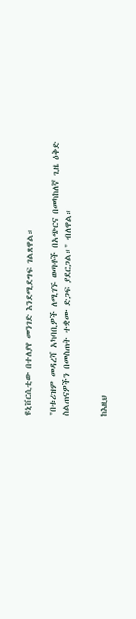ዩኒቨርሲቲው በተለያየ መንገድ እንደሚደግፍ ገልጸዋል።

"በቱሪዝም መዳረሻ አካባቢዎች ለሚገኙ ወጣቶች በአጭርና በመካከለኛ ጊዜ ዕቅድ ስልጠናዎችን በመስጠት ተቋሙ ድጋፍ ያደርጋል።" ብለዋል።


ከእዚህ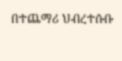በተጨማሪ ህብረተሱቡ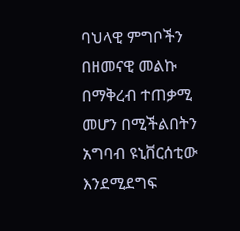ባህላዊ ምግቦችን በዘመናዊ መልኩ በማቅረብ ተጠቃሚ መሆን በሚችልበትን አግባብ ዩኒቨርሰቲው እንደሚደግፍ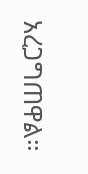አረጋግጠዋል።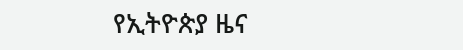የኢትዮጵያ ዜና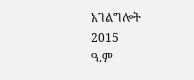አገልግሎት
2015
ዓ.ም